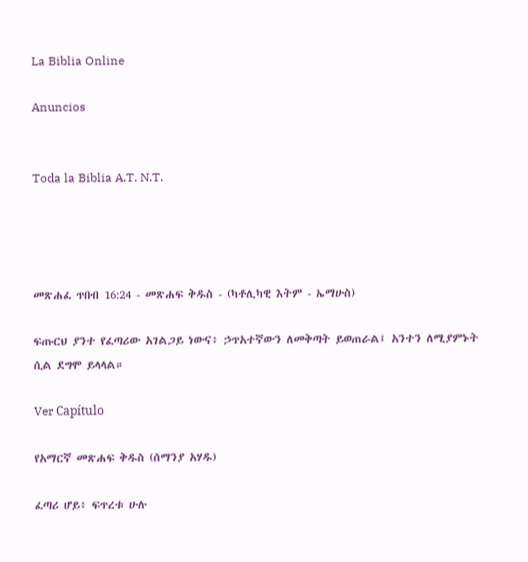La Biblia Online

Anuncios


Toda la Biblia A.T. N.T.




መጽሐፈ ጥበብ 16:24 - መጽሐፍ ቅዱስ - (ካቶሊካዊ እትም - ኤማሁስ)

ፍጡርህ ያንተ የፈጣሪው አገልጋይ ነውና፥ ኃጥአተኛውን ለመቅጣት ይወጠራል፤ አንተን ለሚያምኑት ሲል ደግሞ ይላላል።

Ver Capítulo

የአማርኛ መጽሐፍ ቅዱስ (ሰማንያ አሃዱ)

ፈጣሪ ሆይ፥ ፍጥረቱ ሁሉ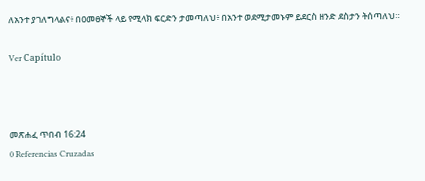ለአንተ ያገለግላልና፥ በዐመፀኞች ላይ የሚላክ ፍርድን ታመጣለህ፥ በአንተ ወደሚታመኑም ይደርስ ዘንድ ደስታን ትሰጣለህ።

Ver Capítulo



መጽሐፈ ጥበብ 16:24
0 Referencias Cruzadas